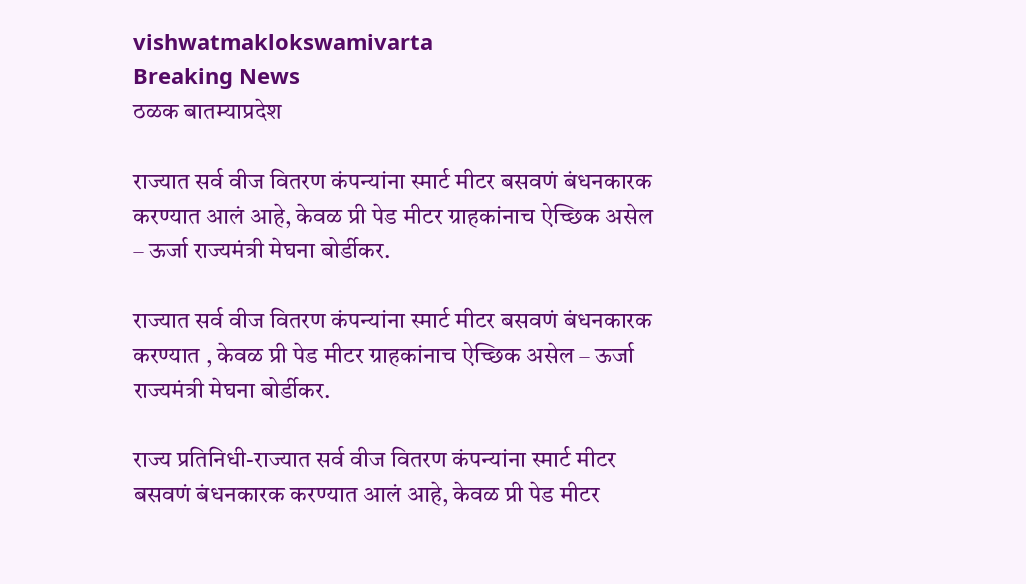vishwatmaklokswamivarta
Breaking News
ठळक बातम्याप्रदेश

राज्यात सर्व वीज वितरण कंपन्यांना स्मार्ट मीटर बसवणं बंधनकारक करण्यात आलं आहे, केवळ प्री पेड मीटर ग्राहकांनाच ऐच्छिक असेल – ऊर्जा राज्यमंत्री मेघना बोर्डीकर.

राज्यात सर्व वीज वितरण कंपन्यांना स्मार्ट मीटर बसवणं बंधनकारक करण्यात , केवळ प्री पेड मीटर ग्राहकांनाच ऐच्छिक असेल – ऊर्जा राज्यमंत्री मेघना बोर्डीकर.

राज्य प्रतिनिधी-राज्यात सर्व वीज वितरण कंपन्यांना स्मार्ट मीटर बसवणं बंधनकारक करण्यात आलं आहे, केवळ प्री पेड मीटर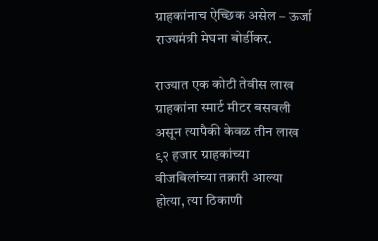ग्राहकांनाच ऐच्छिक असेल – ऊर्जा राज्यमंत्री मेघना बोर्डीकर.

राज्यात एक कोटी तेवीस लाख ग्राहकांना स्मार्ट मीटर बसवली असून त्यापैकी केवळ तीन लाख ९२ हजार ग्राहकांच्या वीजबिलांच्या तक्रारी आल्या होत्या, त्या ठिकाणी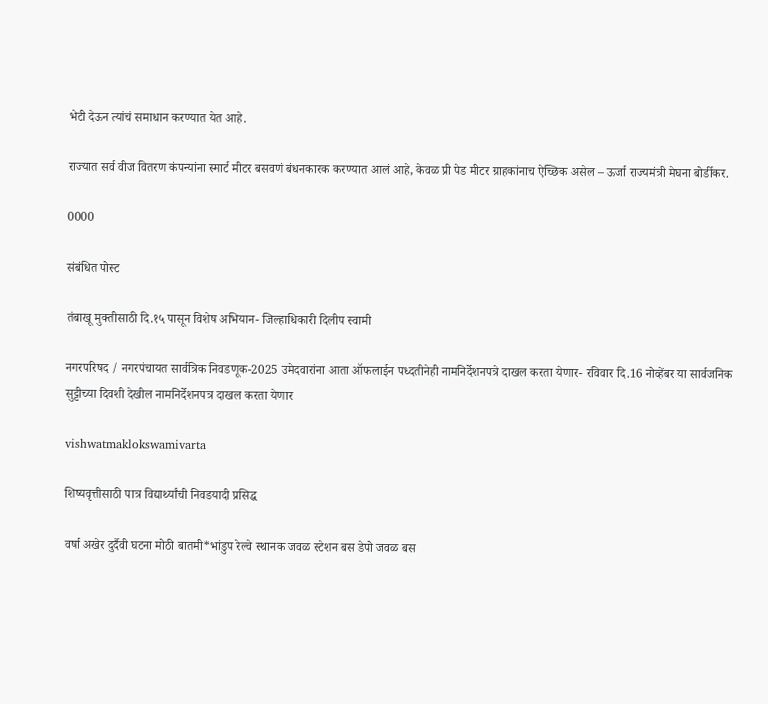भेटी देऊन त्यांचं समाधान करण्यात येत आहे.

राज्यात सर्व वीज वितरण कंपन्यांना स्मार्ट मीटर बसवणं बंधनकारक करण्यात आलं आहे, केवळ प्री पेड मीटर ग्राहकांनाच ऐच्छिक असेल – ऊर्जा राज्यमंत्री मेघना बोर्डीकर.

0000

संबंधित पोस्ट

तंबाखू मुक्तीसाठी दि.१५ पासून विशेष अभियान- जिल्हाधिकारी दिलीप स्वामी

नगरपरिषद / नगरपंचायत सार्वत्रिक निवडणूक-2025 उमेदवारांना आता ऑफलाईन पध्दतीनेही नामनिर्देशनपत्रे दाखल करता येणार- रविवार दि.16 नोव्हेंबर या सार्वजनिक सुट्टीच्या दिवशी देखील नामनिर्देशनपत्र दाखल करता येणार

vishwatmaklokswamivarta

शिष्यवृत्तीसाठी पात्र विद्यार्थ्यांची निवडयादी प्रसिद्ध

वर्षा अखेर दुर्दैवी घटना मोठी बातमी*भांडुप रेल्वे स्थानक जवळ स्टेशन बस डेपो जवळ बस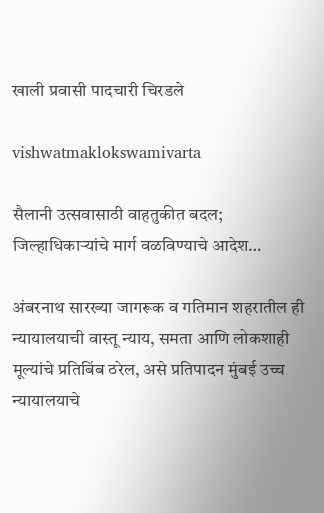खाली प्रवासी पादचारी चिरडले

vishwatmaklokswamivarta

सैलानी उत्सवासाठी वाहतुकीत बदल; जिल्हाधिकाऱ्यांचे मार्ग वळविण्याचे आदेश…

अंबरनाथ सारख्या जागरूक व गतिमान शहरातील ही न्यायालयाची वास्तू न्याय, समता आणि लोकशाही मूल्यांचे प्रतिबिंब ठरेल, असे प्रतिपादन मुंबई उच्च न्यायालयाचे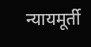न्यायमूर्ती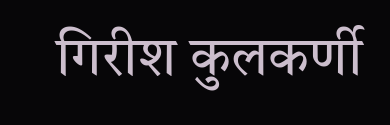गिरीश कुलकर्णी